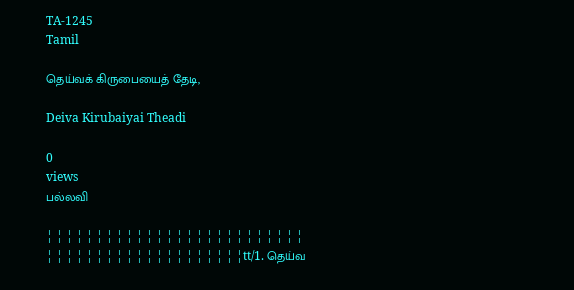TA-1245
Tamil

தெய்வக் கிருபையைத் தேடி,

Deiva Kirubaiyai Theadi

0
views
பல்லவி

¦ ¦ ¦ ¦ ¦ ¦ ¦ ¦ ¦ ¦ ¦ ¦ ¦ ¦ ¦ ¦ ¦ ¦ ¦ ¦ ¦ ¦ ¦ ¦ ¦ ¦ ¦ ¦ ¦ ¦ ¦ ¦ ¦ ¦ ¦ ¦ ¦ ¦ ¦ ¦ ¦ ¦ ¦ ¦ ¦ ¦tt/1. தெய்வ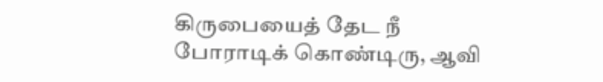கிருபையைத் தேட நீ போராடிக் கொண்டிரு, ஆவி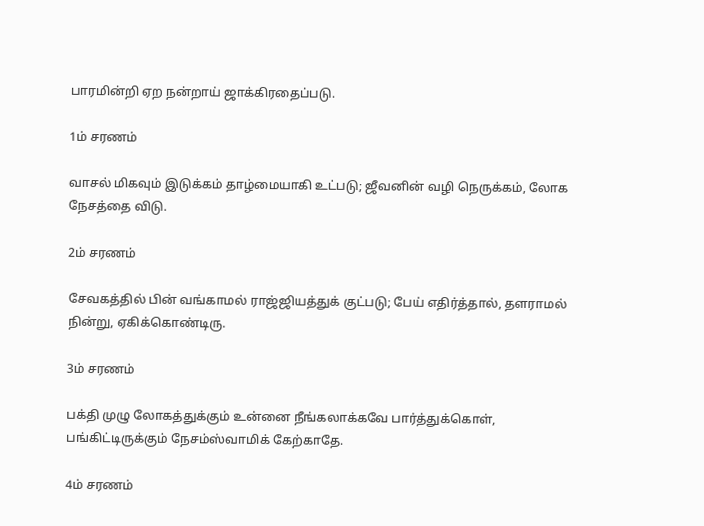பாரமின்றி ஏற நன்றாய் ஜாக்கிரதைப்படு.

1ம் சரணம்

வாசல் மிகவும் இடுக்கம் தாழ்மையாகி உட்படு; ஜீவனின் வழி நெருக்கம், லோக நேசத்தை விடு.

2ம் சரணம்

சேவகத்தில் பின் வங்காமல் ராஜ்ஜியத்துக் குட்படு; பேய் எதிர்த்தால், தளராமல் நின்று, ஏகிக்கொண்டிரு.

3ம் சரணம்

பக்தி முழு லோகத்துக்கும் உன்னை நீங்கலாக்கவே பார்த்துக்கொள், பங்கிட்டிருக்கும் நேசம்ஸ்வாமிக் கேற்காதே.

4ம் சரணம்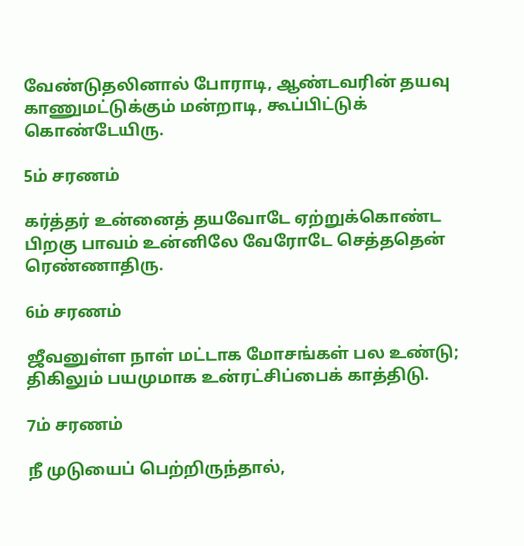வேண்டுதலினால் போராடி, ஆண்டவரின் தயவு காணுமட்டுக்கும் மன்றாடி, கூப்பிட்டுக் கொண்டேயிரு.

5ம் சரணம்

கர்த்தர் உன்னைத் தயவோடே ஏற்றுக்கொண்ட பிறகு பாவம் உன்னிலே வேரோடே செத்ததென் ரெண்ணாதிரு.

6ம் சரணம்

ஜீவனுள்ள நாள் மட்டாக மோசங்கள் பல உண்டு; திகிலும் பயமுமாக உன்ரட்சிப்பைக் காத்திடு.

7ம் சரணம்

நீ முடுயைப் பெற்றிருந்தால்,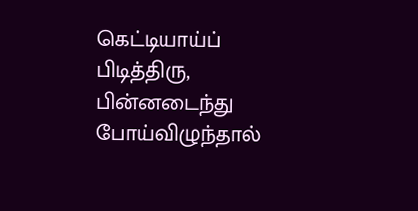கெட்டியாய்ப் பிடித்திரு, பின்னடைந்து போய்விழுந்தால்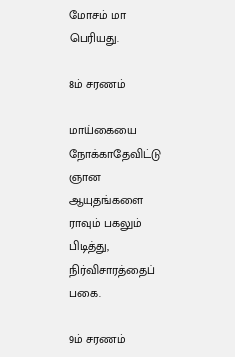மோசம் மா பெரியது.

8ம் சரணம்

மாய்கையை நோக்காதேவிட்டு ஞான ஆயுதங்களை ராவும் பகலும் பிடித்து, நிர்விசாரத்தைப் பகை.

9ம் சரணம்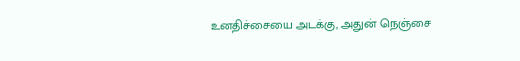உனதிச்சையை அடக்கு, அதுன் நெஞ்சை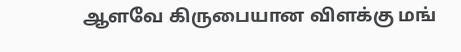ஆளவே கிருபையான விளக்கு மங்